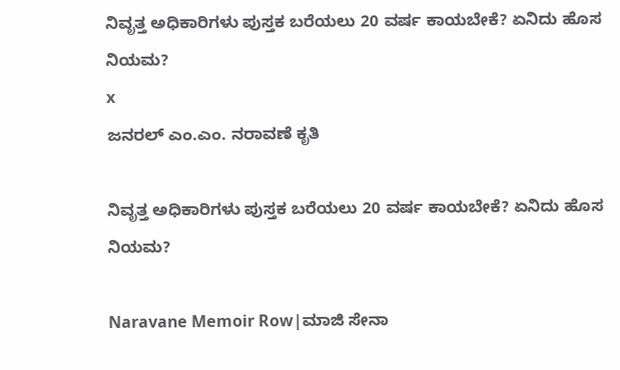ನಿವೃತ್ತ ಅಧಿಕಾರಿಗಳು ಪುಸ್ತಕ ಬರೆಯಲು 20 ವರ್ಷ ಕಾಯಬೇಕೆ? ಏನಿದು ಹೊಸ ನಿಯಮ?
x
ಜನರಲ್ ಎಂ.ಎಂ. ನರಾವಣೆ ಕೃತಿ

ನಿವೃತ್ತ ಅಧಿಕಾರಿಗಳು ಪುಸ್ತಕ ಬರೆಯಲು 20 ವರ್ಷ ಕಾಯಬೇಕೆ? ಏನಿದು ಹೊಸ ನಿಯಮ?

Naravane Memoir Row|ಮಾಜಿ ಸೇನಾ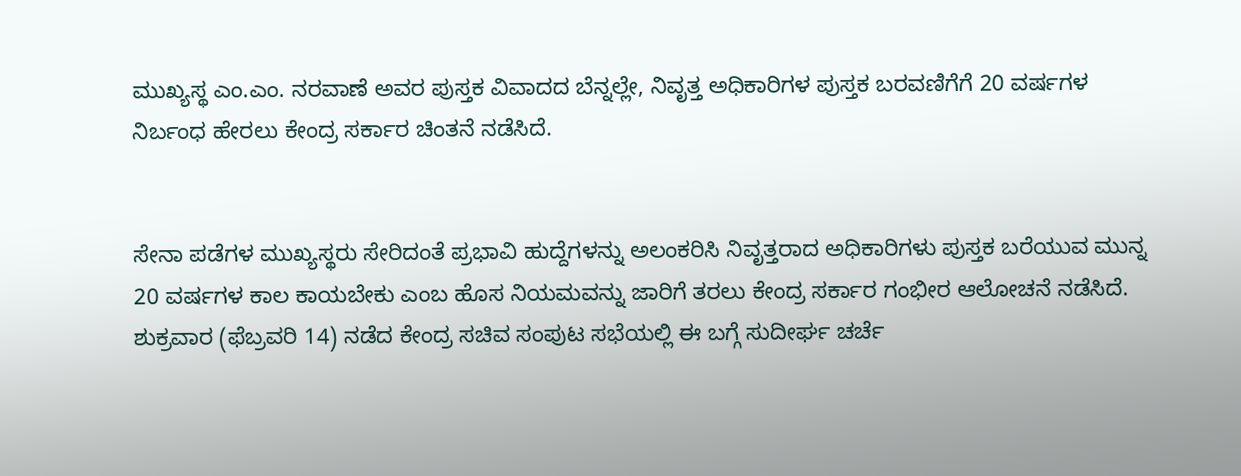ಮುಖ್ಯಸ್ಥ ಎಂ.ಎಂ. ನರವಾಣೆ ಅವರ ಪುಸ್ತಕ ವಿವಾದದ ಬೆನ್ನಲ್ಲೇ, ನಿವೃತ್ತ ಅಧಿಕಾರಿಗಳ ಪುಸ್ತಕ ಬರವಣಿಗೆಗೆ 20 ವರ್ಷಗಳ ನಿರ್ಬಂಧ ಹೇರಲು ಕೇಂದ್ರ ಸರ್ಕಾರ ಚಿಂತನೆ ನಡೆಸಿದೆ.


ಸೇನಾ ಪಡೆಗಳ ಮುಖ್ಯಸ್ಥರು ಸೇರಿದಂತೆ ಪ್ರಭಾವಿ ಹುದ್ದೆಗಳನ್ನು ಅಲಂಕರಿಸಿ ನಿವೃತ್ತರಾದ ಅಧಿಕಾರಿಗಳು ಪುಸ್ತಕ ಬರೆಯುವ ಮುನ್ನ 20 ವರ್ಷಗಳ ಕಾಲ ಕಾಯಬೇಕು ಎಂಬ ಹೊಸ ನಿಯಮವನ್ನು ಜಾರಿಗೆ ತರಲು ಕೇಂದ್ರ ಸರ್ಕಾರ ಗಂಭೀರ ಆಲೋಚನೆ ನಡೆಸಿದೆ. ಶುಕ್ರವಾರ (ಫೆಬ್ರವರಿ 14) ನಡೆದ ಕೇಂದ್ರ ಸಚಿವ ಸಂಪುಟ ಸಭೆಯಲ್ಲಿ ಈ ಬಗ್ಗೆ ಸುದೀರ್ಘ ಚರ್ಚೆ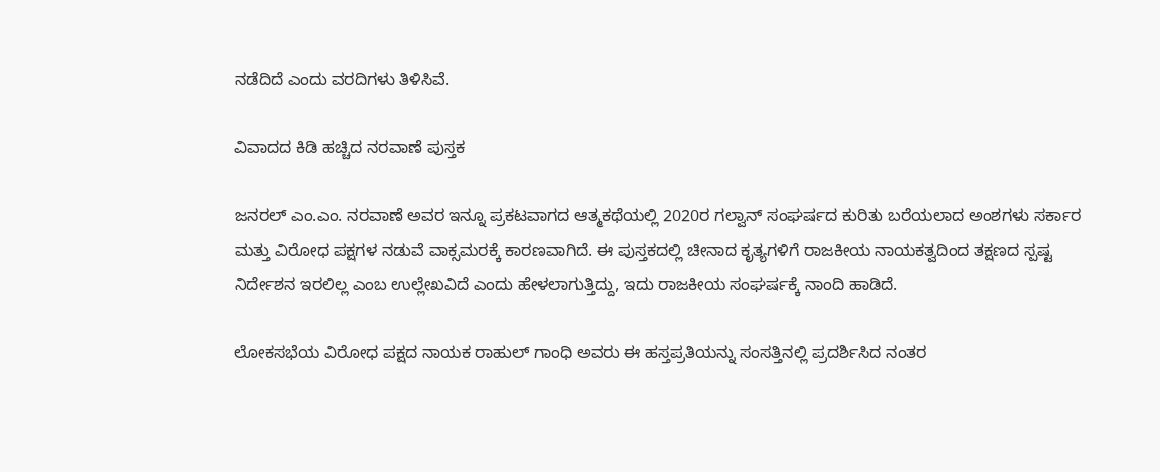ನಡೆದಿದೆ ಎಂದು ವರದಿಗಳು ತಿಳಿಸಿವೆ.

ವಿವಾದದ ಕಿಡಿ ಹಚ್ಚಿದ ನರವಾಣೆ ಪುಸ್ತಕ

ಜನರಲ್ ಎಂ.ಎಂ. ನರವಾಣೆ ಅವರ ಇನ್ನೂ ಪ್ರಕಟವಾಗದ ಆತ್ಮಕಥೆಯಲ್ಲಿ 2020ರ ಗಲ್ವಾನ್ ಸಂಘರ್ಷದ ಕುರಿತು ಬರೆಯಲಾದ ಅಂಶಗಳು ಸರ್ಕಾರ ಮತ್ತು ವಿರೋಧ ಪಕ್ಷಗಳ ನಡುವೆ ವಾಕ್ಸಮರಕ್ಕೆ ಕಾರಣವಾಗಿದೆ. ಈ ಪುಸ್ತಕದಲ್ಲಿ ಚೀನಾದ ಕೃತ್ಯಗಳಿಗೆ ರಾಜಕೀಯ ನಾಯಕತ್ವದಿಂದ ತಕ್ಷಣದ ಸ್ಪಷ್ಟ ನಿರ್ದೇಶನ ಇರಲಿಲ್ಲ ಎಂಬ ಉಲ್ಲೇಖವಿದೆ ಎಂದು ಹೇಳಲಾಗುತ್ತಿದ್ದು, ಇದು ರಾಜಕೀಯ ಸಂಘರ್ಷಕ್ಕೆ ನಾಂದಿ ಹಾಡಿದೆ.

ಲೋಕಸಭೆಯ ವಿರೋಧ ಪಕ್ಷದ ನಾಯಕ ರಾಹುಲ್ ಗಾಂಧಿ ಅವರು ಈ ಹಸ್ತಪ್ರತಿಯನ್ನು ಸಂಸತ್ತಿನಲ್ಲಿ ಪ್ರದರ್ಶಿಸಿದ ನಂತರ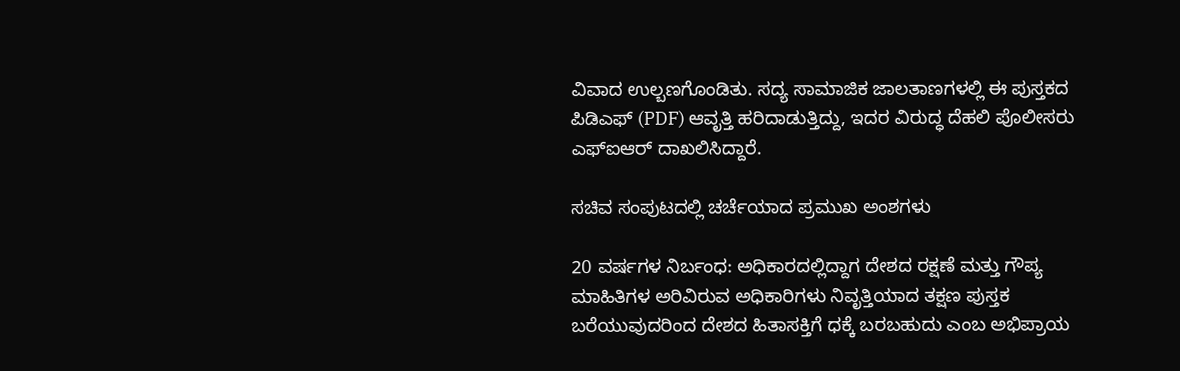ವಿವಾದ ಉಲ್ಬಣಗೊಂಡಿತು. ಸದ್ಯ ಸಾಮಾಜಿಕ ಜಾಲತಾಣಗಳಲ್ಲಿ ಈ ಪುಸ್ತಕದ ಪಿಡಿಎಫ್ (PDF) ಆವೃತ್ತಿ ಹರಿದಾಡುತ್ತಿದ್ದು, ಇದರ ವಿರುದ್ಧ ದೆಹಲಿ ಪೊಲೀಸರು ಎಫ್‌ಐಆರ್ ದಾಖಲಿಸಿದ್ದಾರೆ.

ಸಚಿವ ಸಂಪುಟದಲ್ಲಿ ಚರ್ಚೆಯಾದ ಪ್ರಮುಖ ಅಂಶಗಳು

20 ವರ್ಷಗಳ ನಿರ್ಬಂಧ: ಅಧಿಕಾರದಲ್ಲಿದ್ದಾಗ ದೇಶದ ರಕ್ಷಣೆ ಮತ್ತು ಗೌಪ್ಯ ಮಾಹಿತಿಗಳ ಅರಿವಿರುವ ಅಧಿಕಾರಿಗಳು ನಿವೃತ್ತಿಯಾದ ತಕ್ಷಣ ಪುಸ್ತಕ ಬರೆಯುವುದರಿಂದ ದೇಶದ ಹಿತಾಸಕ್ತಿಗೆ ಧಕ್ಕೆ ಬರಬಹುದು ಎಂಬ ಅಭಿಪ್ರಾಯ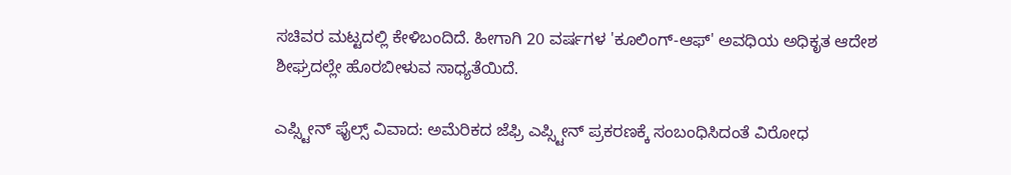ಸಚಿವರ ಮಟ್ಟದಲ್ಲಿ ಕೇಳಿಬಂದಿದೆ. ಹೀಗಾಗಿ 20 ವರ್ಷಗಳ 'ಕೂಲಿಂಗ್-ಆಫ್' ಅವಧಿಯ ಅಧಿಕೃತ ಆದೇಶ ಶೀಘ್ರದಲ್ಲೇ ಹೊರಬೀಳುವ ಸಾಧ್ಯತೆಯಿದೆ.

ಎಪ್ಸ್ಟೀನ್ ಫೈಲ್ಸ್ ವಿವಾದ: ಅಮೆರಿಕದ ಜೆಫ್ರಿ ಎಪ್ಸ್ಟೀನ್ ಪ್ರಕರಣಕ್ಕೆ ಸಂಬಂಧಿಸಿದಂತೆ ವಿರೋಧ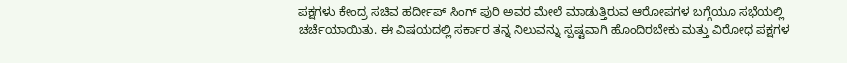ಪಕ್ಷಗಳು ಕೇಂದ್ರ ಸಚಿವ ಹರ್ದೀಪ್ ಸಿಂಗ್ ಪುರಿ ಅವರ ಮೇಲೆ ಮಾಡುತ್ತಿರುವ ಆರೋಪಗಳ ಬಗ್ಗೆಯೂ ಸಭೆಯಲ್ಲಿ ಚರ್ಚೆಯಾಯಿತು. ಈ ವಿಷಯದಲ್ಲಿ ಸರ್ಕಾರ ತನ್ನ ನಿಲುವನ್ನು ಸ್ಪಷ್ಟವಾಗಿ ಹೊಂದಿರಬೇಕು ಮತ್ತು ವಿರೋಧ ಪಕ್ಷಗಳ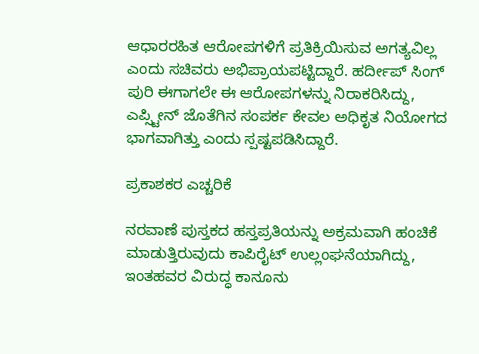ಆಧಾರರಹಿತ ಆರೋಪಗಳಿಗೆ ಪ್ರತಿಕ್ರಿಯಿಸುವ ಅಗತ್ಯವಿಲ್ಲ ಎಂದು ಸಚಿವರು ಅಭಿಪ್ರಾಯಪಟ್ಟಿದ್ದಾರೆ. ಹರ್ದೀಪ್ ಸಿಂಗ್ ಪುರಿ ಈಗಾಗಲೇ ಈ ಆರೋಪಗಳನ್ನು ನಿರಾಕರಿಸಿದ್ದು, ಎಪ್ಸ್ಟೀನ್ ಜೊತೆಗಿನ ಸಂಪರ್ಕ ಕೇವಲ ಅಧಿಕೃತ ನಿಯೋಗದ ಭಾಗವಾಗಿತ್ತು ಎಂದು ಸ್ಪಷ್ಟಪಡಿಸಿದ್ದಾರೆ.

ಪ್ರಕಾಶಕರ ಎಚ್ಚರಿಕೆ

ನರವಾಣೆ ಪುಸ್ತಕದ ಹಸ್ತಪ್ರತಿಯನ್ನು ಅಕ್ರಮವಾಗಿ ಹಂಚಿಕೆ ಮಾಡುತ್ತಿರುವುದು ಕಾಪಿರೈಟ್ ಉಲ್ಲಂಘನೆಯಾಗಿದ್ದು, ಇಂತಹವರ ವಿರುದ್ಧ ಕಾನೂನು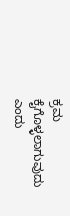ಕ್ರಮ ಕೈಗೊಳ್ಳಲಾಗುವುದು ಎಂದು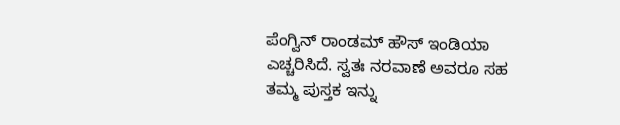ಪೆಂಗ್ವಿನ್ ರಾಂಡಮ್ ಹೌಸ್ ಇಂಡಿಯಾ ಎಚ್ಚರಿಸಿದೆ. ಸ್ವತಃ ನರವಾಣೆ ಅವರೂ ಸಹ ತಮ್ಮ ಪುಸ್ತಕ ಇನ್ನು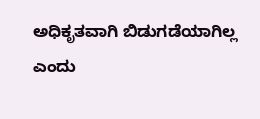ಅಧಿಕೃತವಾಗಿ ಬಿಡುಗಡೆಯಾಗಿಲ್ಲ ಎಂದು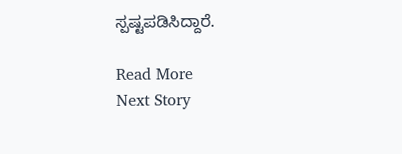ಸ್ಪಷ್ಟಪಡಿಸಿದ್ದಾರೆ.

Read More
Next Story